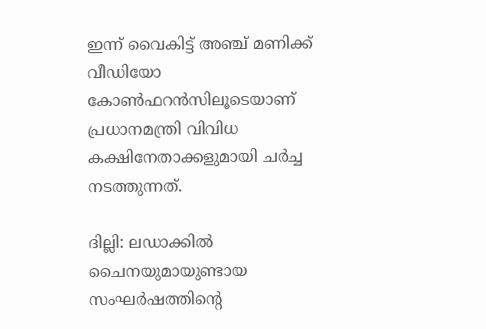ഇന്ന് വൈകിട്ട് അഞ്ച് മണിക്ക് വീഡിയോ കോൺഫറൻസിലൂടെയാണ് പ്രധാനമന്ത്രി വിവിധ കക്ഷിനേതാക്കളുമായി ച‍ർച്ച നടത്തുന്നത്.

ദില്ലി: ലഡാക്കിൽ ചൈനയുമായുണ്ടായ സംഘർഷത്തിൻ്റെ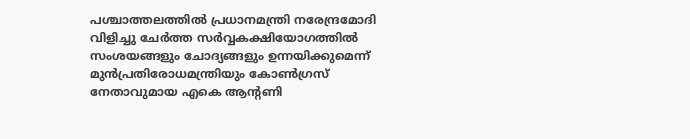പശ്ചാത്തലത്തിൽ പ്രധാനമന്ത്രി നരേന്ദ്രമോദി വിളിച്ചു ചേർത്ത സർവ്വകക്ഷിയോഗത്തിൽ സംശയങ്ങളും ചോദ്യങ്ങളും ഉന്നയിക്കുമെന്ന് മുൻപ്രതിരോധമന്ത്രിയും കോൺഗ്രസ് നേതാവുമായ എകെ ആൻ്റണി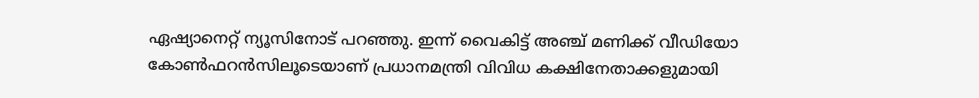ഏഷ്യാനെറ്റ് ന്യൂസിനോട് പറഞ്ഞു. ഇന്ന് വൈകിട്ട് അഞ്ച് മണിക്ക് വീഡിയോ കോൺഫറൻസിലൂടെയാണ് പ്രധാനമന്ത്രി വിവിധ കക്ഷിനേതാക്കളുമായി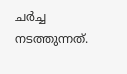ച‍ർച്ച നടത്തുന്നത്.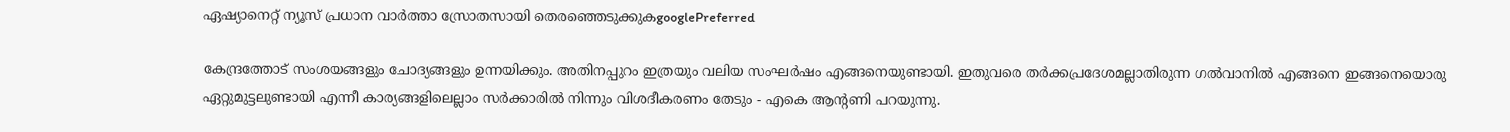ഏഷ്യാനെറ്റ് ന്യൂസ് പ്രധാന വാർത്താ സ്രോതസായി തെരഞ്ഞെടുക്കുകgooglePreferred

കേന്ദ്രത്തോട് സംശയങ്ങളും ചോദ്യങ്ങളും ഉന്നയിക്കും. അതിനപ്പുറം ഇത്രയും വലിയ സംഘ‍ർഷം എങ്ങനെയുണ്ടായി. ഇതുവരെ ത‍ർക്കപ്രദേശമല്ലാതിരുന്ന ഗൽവാനിൽ എങ്ങനെ ഇങ്ങനെയൊരു ഏറ്റുമുട്ടലുണ്ടായി എന്നീ കാര്യങ്ങളിലെല്ലാം സർക്കാരിൽ നിന്നും വിശദീകരണം തേടും - എകെ ആൻ്റണി പറയുന്നു.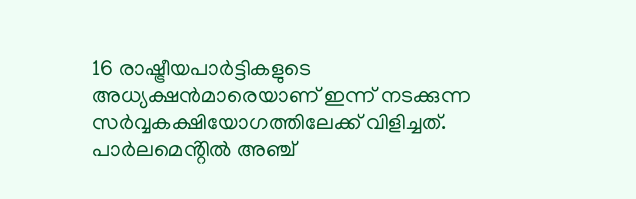16 രാഷ്ട്രീയപാ‍‍ർട്ടികളുടെ അധ്യക്ഷൻമാരെയാണ് ഇന്ന് നടക്കുന്ന സ‍ർവ്വകക്ഷിയോഗത്തിലേക്ക് വിളിച്ചത്. പാ‍ർലമെൻ്റിൽ അഞ്ച്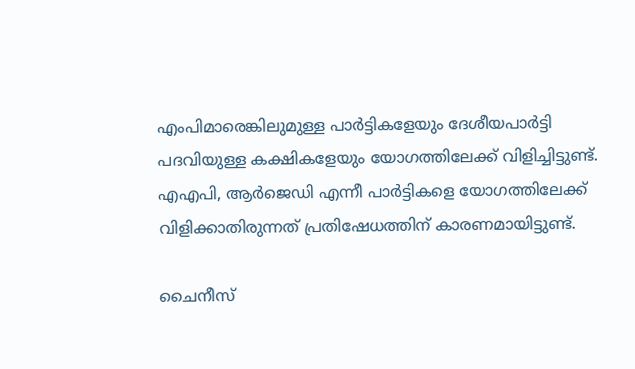എംപിമാരെങ്കിലുമുള്ള പാ‍ർട്ടികളേയും ദേശീയപാ‍ർട്ടി പദവിയുള്ള കക്ഷികളേയും യോഗത്തിലേക്ക് വിളിച്ചിട്ടുണ്ട്. എഎപി, ആ‍ർജെഡി എന്നീ പാ‍ർട്ടികളെ യോഗത്തിലേക്ക് വിളിക്കാതിരുന്നത് പ്രതിഷേധത്തിന് കാരണമായിട്ടുണ്ട്.

ചൈനീസ്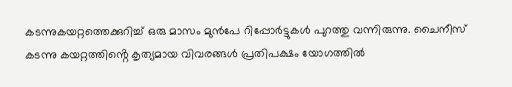കടന്നുകയറ്റത്തെക്കുറിച്ച് ഒരു മാസം മുൻപേ റിപ്പോ‍ർട്ടുകൾ പുറത്തു വന്നിരുന്നു. ചൈനീസ് കടന്നു കയറ്റത്തിൻ്റെ കൃത്യമായ വിവരങ്ങൾ പ്രതിപക്ഷം യോഗത്തിൽ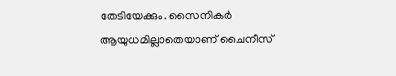തേടിയേക്കും. സൈനിക‍ർ ആയുധമില്ലാതെയാണ് ചൈനീസ്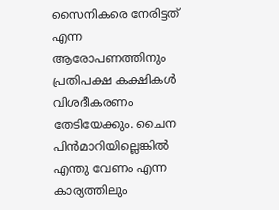സൈനികരെ നേരിട്ടത് എന്ന ആരോപണത്തിനും പ്രതിപക്ഷ കക്ഷികൾ വിശദീകരണം തേടിയേക്കും. ചൈന പിൻമാറിയില്ലെങ്കിൽ എന്തു വേണം എന്ന കാര്യത്തിലും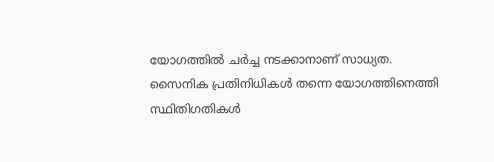യോഗത്തിൽ ച‍ർച്ച നടക്കാനാണ് സാധ്യത. സൈനിക പ്രതിനിധികൾ തന്നെ യോഗത്തിനെത്തി സ്ഥിതിഗതികൾ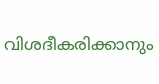വിശദീകരിക്കാനും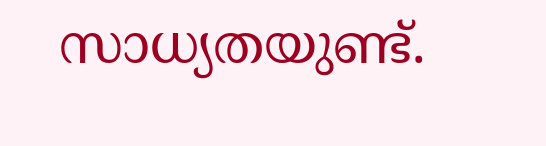സാധ്യതയുണ്ട്.